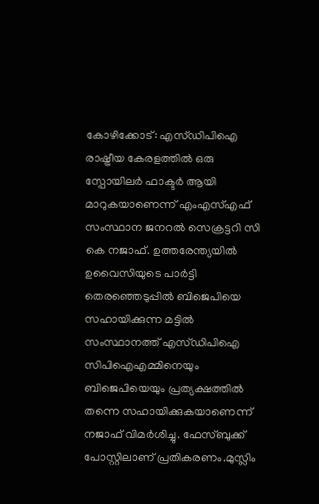കോഴിക്കോട്: എസ്ഡിപിഐ രാഷ്ട്രീയ കേരളത്തിൽ ഒരു സ്പോയിലർ ഫാക്ടർ ആയി മാറുകയാണെന്ന് എംഎസ്എഫ് സംസ്ഥാന ജനറൽ സെക്രട്ടറി സി കെ നജാഫ്. ഉത്തരേന്ത്യയിൽ ഉവൈസിയുടെ പാർട്ടി തെരഞ്ഞെടുപ്പിൽ ബിജെപിയെ സഹായിക്കുന്ന മട്ടിൽ സംസ്ഥാനത്ത് എസ്ഡിപിഐ സിപിഐഎമ്മിനെയും ബിജെപിയെയും പ്രത്യക്ഷത്തിൽ തന്നെ സഹായിക്കുകയാണെന്ന് നജാഫ് വിമർശിച്ചു. ഫേസ്ബുക്ക് പോസ്റ്റിലാണ് പ്രതികരണം.മുസ്ലിം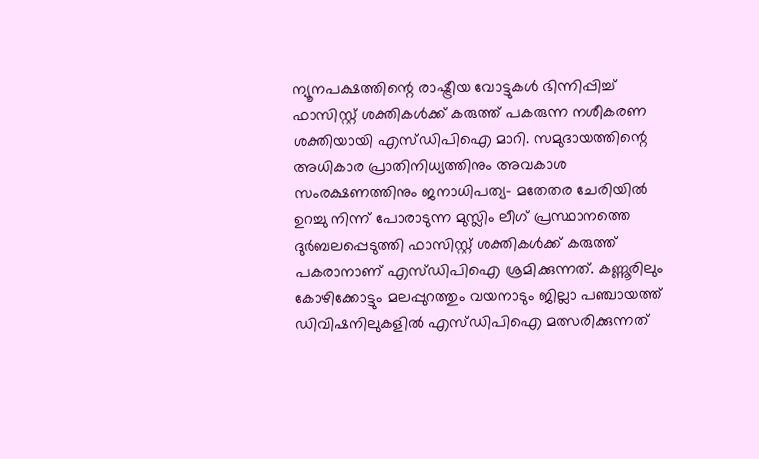ന്യൂനപക്ഷത്തിന്റെ രാഷ്ട്രീയ വോട്ടുകൾ ഭിന്നിപ്പിച്ച് ഫാസിസ്റ്റ് ശക്തികൾക്ക് കരുത്ത് പകരുന്ന നശീകരണ ശക്തിയായി എസ്ഡിപിഐ മാറി. സമുദായത്തിന്റെ അധികാര പ്രാതിനിധ്യത്തിനും അവകാശ സംരക്ഷണത്തിനും ജനാധിപത്യ- മതേതര ചേരിയിൽ ഉറച്ചു നിന്ന് പോരാടുന്ന മുസ്ലിം ലീഗ് പ്രസ്ഥാനത്തെ ദുർബലപ്പെടുത്തി ഫാസിസ്റ്റ് ശക്തികൾക്ക് കരുത്ത് പകരാനാണ് എസ്ഡിപിഐ ശ്രമിക്കുന്നത്. കണ്ണൂരിലും കോഴിക്കോട്ടും മലപ്പുറത്തും വയനാടും ജില്ലാ പഞ്ചായത്ത് ഡിവിഷനിലുകളിൽ എസ്ഡിപിഐ മത്സരിക്കുന്നത്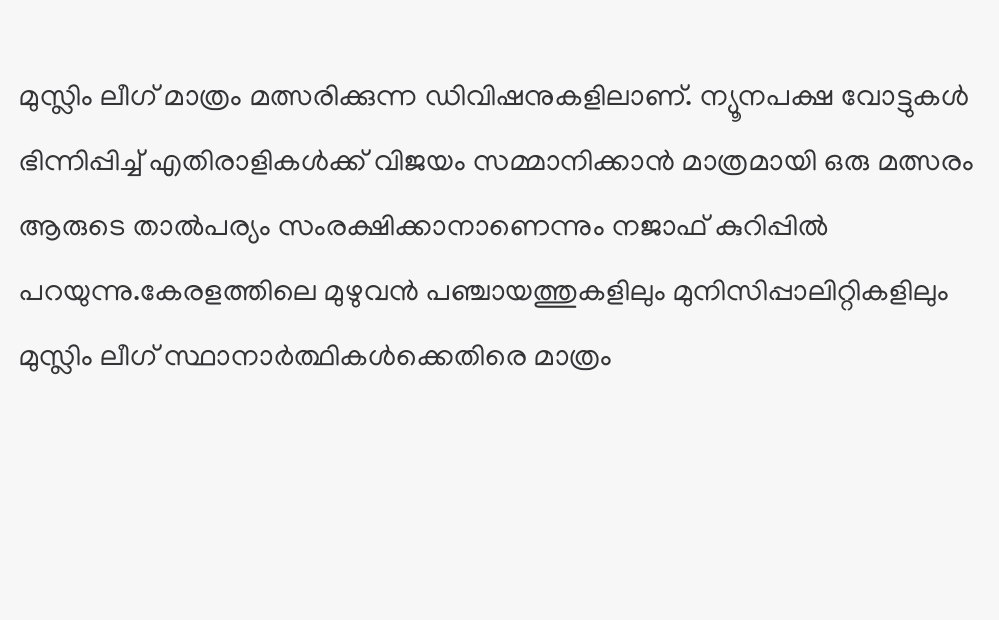മുസ്ലിം ലീഗ് മാത്രം മത്സരിക്കുന്ന ഡിവിഷനുകളിലാണ്. ന്യൂനപക്ഷ വോട്ടുകൾ ഭിന്നിപ്പിച്ച് എതിരാളികൾക്ക് വിജയം സമ്മാനിക്കാൻ മാത്രമായി ഒരു മത്സരം ആരുടെ താൽപര്യം സംരക്ഷിക്കാനാണെന്നും നജാഫ് കുറിപ്പിൽ പറയുന്നു.കേരളത്തിലെ മുഴുവൻ പഞ്ചായത്തുകളിലും മുനിസിപ്പാലിറ്റികളിലും മുസ്ലിം ലീഗ് സ്ഥാനാർത്ഥികൾക്കെതിരെ മാത്രം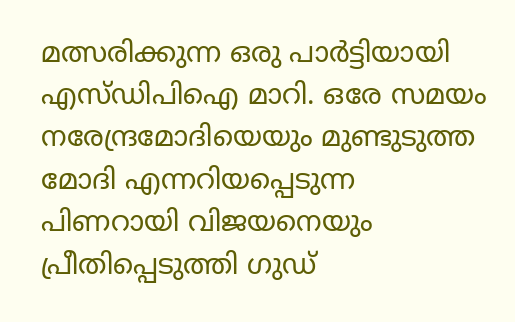മത്സരിക്കുന്ന ഒരു പാർട്ടിയായി എസ്ഡിപിഐ മാറി. ഒരേ സമയം നരേന്ദ്രമോദിയെയും മുണ്ടുടുത്ത മോദി എന്നറിയപ്പെടുന്ന പിണറായി വിജയനെയും പ്രീതിപ്പെടുത്തി ഗുഡ്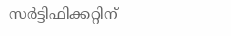സർട്ടിഫിക്കറ്റിന്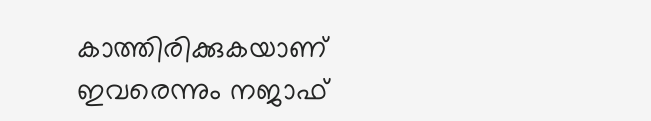കാത്തിരിക്കുകയാണ് ഇവരെന്നും നജാഫ്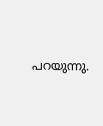പറയുന്നു.